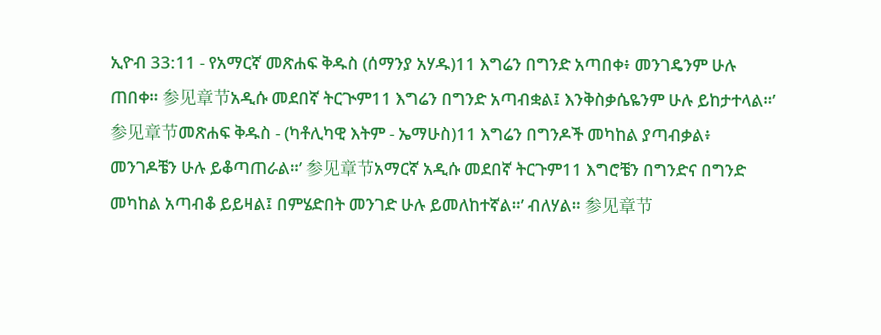ኢዮብ 33:11 - የአማርኛ መጽሐፍ ቅዱስ (ሰማንያ አሃዱ)11 እግሬን በግንድ አጣበቀ፥ መንገዴንም ሁሉ ጠበቀ። 参见章节አዲሱ መደበኛ ትርጒም11 እግሬን በግንድ አጣብቋል፤ እንቅስቃሴዬንም ሁሉ ይከታተላል።’ 参见章节መጽሐፍ ቅዱስ - (ካቶሊካዊ እትም - ኤማሁስ)11 እግሬን በግንዶች መካከል ያጣብቃል፥ መንገዶቼን ሁሉ ይቆጣጠራል።’ 参见章节አማርኛ አዲሱ መደበኛ ትርጉም11 እግሮቼን በግንድና በግንድ መካከል አጣብቆ ይይዛል፤ በምሄድበት መንገድ ሁሉ ይመለከተኛል።’ ብለሃል። 参见章节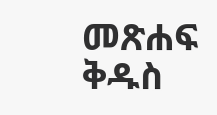መጽሐፍ ቅዱስ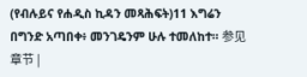(የብሉይና የሐዲስ ኪዳን መጻሕፍት)11 እግሬን በግንድ አጣበቀ፥ መንገዴንም ሁሉ ተመለከተ። 参见章节 |